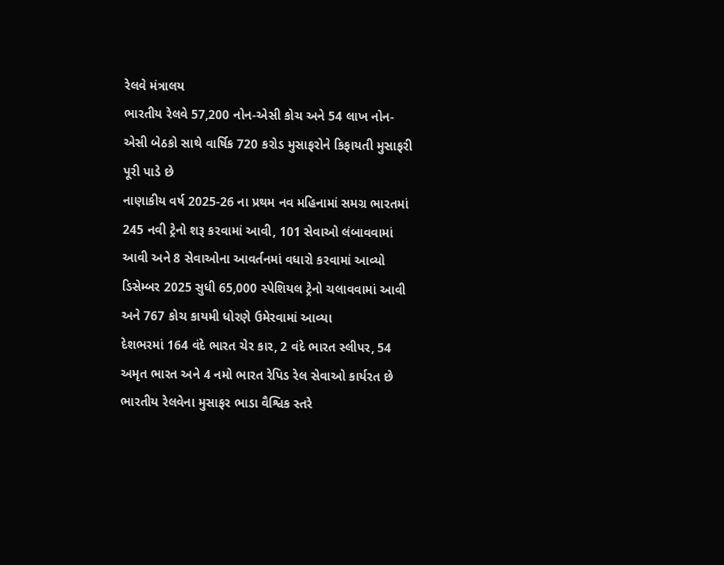રેલવે મંત્રાલય
ભારતીય રેલવે 57,200 નોન-એસી કોચ અને 54 લાખ નોન-એસી બેઠકો સાથે વાર્ષિક 720 કરોડ મુસાફરોને કિફાયતી મુસાફરી પૂરી પાડે છે
નાણાકીય વર્ષ 2025-26 ના પ્રથમ નવ મહિનામાં સમગ્ર ભારતમાં 245 નવી ટ્રેનો શરૂ કરવામાં આવી, 101 સેવાઓ લંબાવવામાં આવી અને 8 સેવાઓના આવર્તનમાં વધારો કરવામાં આવ્યો
ડિસેમ્બર 2025 સુધી 65,000 સ્પેશિયલ ટ્રેનો ચલાવવામાં આવી અને 767 કોચ કાયમી ધોરણે ઉમેરવામાં આવ્યા
દેશભરમાં 164 વંદે ભારત ચેર કાર, 2 વંદે ભારત સ્લીપર, 54 અમૃત ભારત અને 4 નમો ભારત રેપિડ રેલ સેવાઓ કાર્યરત છે
ભારતીય રેલવેના મુસાફર ભાડા વૈશ્વિક સ્તરે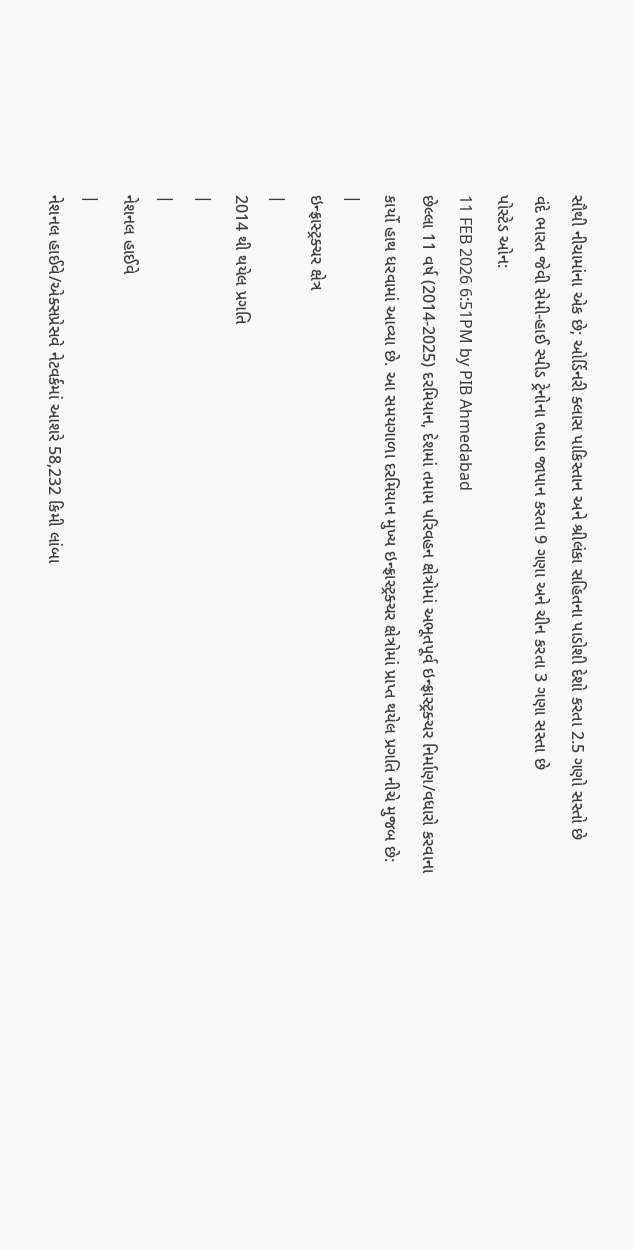સૌથી નીચામાંના એક છે; ઓર્ડિનરી ક્લાસ પાકિસ્તાન અને શ્રીલંકા સહિતના પાડોશી દેશો કરતા 2.5 ગણો સસ્તો છે
વંદે ભારત જેવી સેમી-હાઈ સ્પીડ ટ્રેનોના ભાડા જાપાન કરતા 9 ગણા અને ચીન કરતા 3 ગણા સસ્તા છે
પોસ્ટેડ ઓન:
11 FEB 2026 6:51PM by PIB Ahmedabad
છેલ્લા 11 વર્ષ (2014-2025) દરમિયાન, દેશમાં તમામ પરિવહન ક્ષેત્રોમાં અભૂતપૂર્વ ઇન્ફ્રાસ્ટ્રક્ચર નિર્માણ/વધારો કરવાના કાર્યો હાથ ધરવામાં આવ્યા છે. આ સમયગાળા દરમિયાન મુખ્ય ઇન્ફ્રાસ્ટ્રક્ચર ક્ષેત્રોમાં પ્રાપ્ત થયેલ પ્રગતિ નીચે મુજબ છે:
|
ઇન્ફ્રાસ્ટ્રક્ચર ક્ષેત્ર
|
2014 થી થયેલ પ્રગતિ
|
|
નેશનલ હાઈવે
|
નેશનલ હાઈવે/એક્સપ્રેસવે નેટવર્કમાં આશરે 58,232 કિમી લાંબા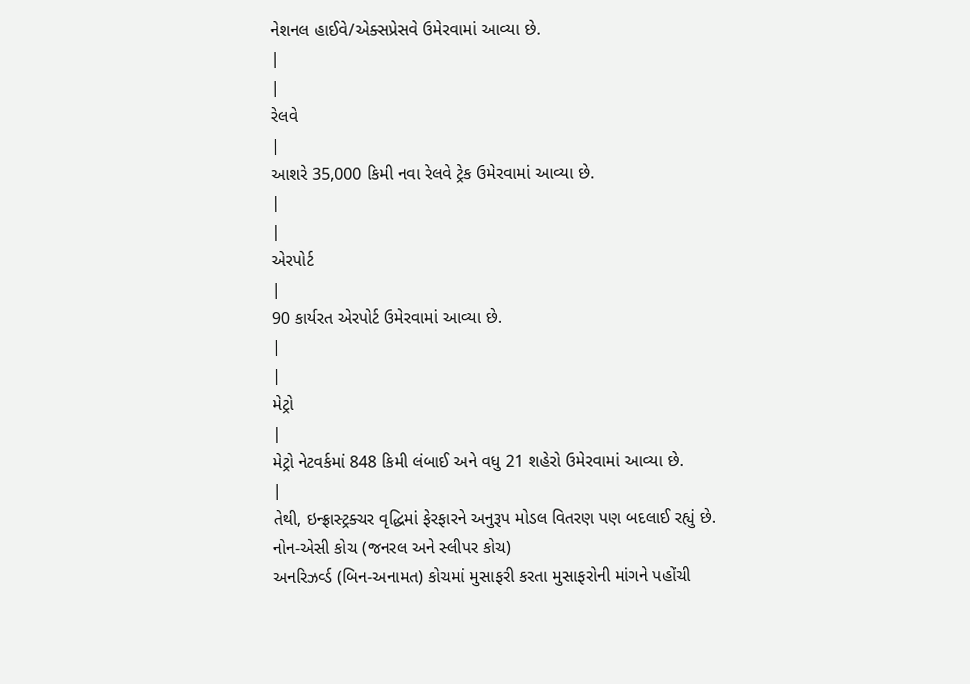નેશનલ હાઈવે/એક્સપ્રેસવે ઉમેરવામાં આવ્યા છે.
|
|
રેલવે
|
આશરે 35,000 કિમી નવા રેલવે ટ્રેક ઉમેરવામાં આવ્યા છે.
|
|
એરપોર્ટ
|
90 કાર્યરત એરપોર્ટ ઉમેરવામાં આવ્યા છે.
|
|
મેટ્રો
|
મેટ્રો નેટવર્કમાં 848 કિમી લંબાઈ અને વધુ 21 શહેરો ઉમેરવામાં આવ્યા છે.
|
તેથી, ઇન્ફ્રાસ્ટ્રક્ચર વૃદ્ધિમાં ફેરફારને અનુરૂપ મોડલ વિતરણ પણ બદલાઈ રહ્યું છે.
નોન-એસી કોચ (જનરલ અને સ્લીપર કોચ)
અનરિઝર્વ્ડ (બિન-અનામત) કોચમાં મુસાફરી કરતા મુસાફરોની માંગને પહોંચી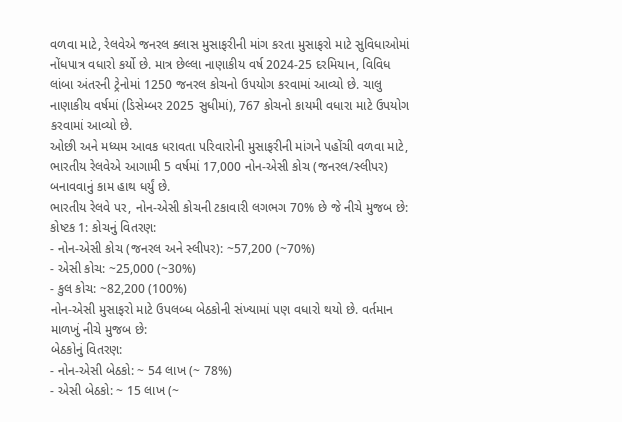વળવા માટે, રેલવેએ જનરલ ક્લાસ મુસાફરીની માંગ કરતા મુસાફરો માટે સુવિધાઓમાં નોંધપાત્ર વધારો કર્યો છે. માત્ર છેલ્લા નાણાકીય વર્ષ 2024-25 દરમિયાન, વિવિધ લાંબા અંતરની ટ્રેનોમાં 1250 જનરલ કોચનો ઉપયોગ કરવામાં આવ્યો છે. ચાલુ નાણાકીય વર્ષમાં (ડિસેમ્બર 2025 સુધીમાં), 767 કોચનો કાયમી વધારા માટે ઉપયોગ કરવામાં આવ્યો છે.
ઓછી અને મધ્યમ આવક ધરાવતા પરિવારોની મુસાફરીની માંગને પહોંચી વળવા માટે, ભારતીય રેલવેએ આગામી 5 વર્ષમાં 17,000 નોન-એસી કોચ (જનરલ/સ્લીપર) બનાવવાનું કામ હાથ ધર્યું છે.
ભારતીય રેલવે પર, નોન-એસી કોચની ટકાવારી લગભગ 70% છે જે નીચે મુજબ છે:
કોષ્ટક 1: કોચનું વિતરણ:
- નોન-એસી કોચ (જનરલ અને સ્લીપર): ~57,200 (~70%)
- એસી કોચ: ~25,000 (~30%)
- કુલ કોચ: ~82,200 (100%)
નોન-એસી મુસાફરો માટે ઉપલબ્ધ બેઠકોની સંખ્યામાં પણ વધારો થયો છે. વર્તમાન માળખું નીચે મુજબ છે:
બેઠકોનું વિતરણ:
- નોન-એસી બેઠકો: ~ 54 લાખ (~ 78%)
- એસી બેઠકો: ~ 15 લાખ (~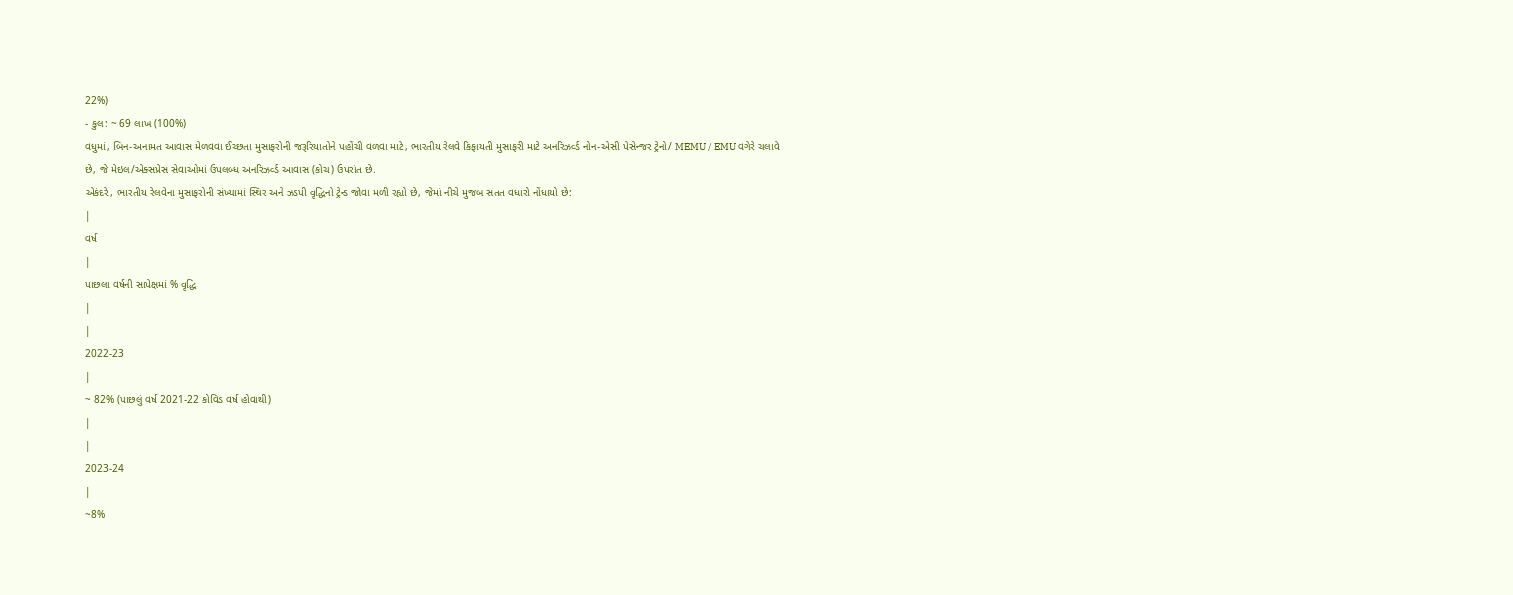22%)
- કુલ: ~ 69 લાખ (100%)
વધુમાં, બિન-અનામત આવાસ મેળવવા ઈચ્છતા મુસાફરોની જરૂરિયાતોને પહોંચી વળવા માટે, ભારતીય રેલવે કિફાયતી મુસાફરી માટે અનરિઝર્વ્ડ નોન-એસી પેસેન્જર ટ્રેનો/ MEMU / EMU વગેરે ચલાવે છે, જે મેઇલ/એક્સપ્રેસ સેવાઓમાં ઉપલબ્ધ અનરિઝર્વ્ડ આવાસ (કોચ) ઉપરાંત છે.
એકંદરે, ભારતીય રેલવેના મુસાફરોની સંખ્યામાં સ્થિર અને ઝડપી વૃદ્ધિનો ટ્રેન્ડ જોવા મળી રહ્યો છે, જેમાં નીચે મુજબ સતત વધારો નોંધાયો છે:
|
વર્ષ
|
પાછલા વર્ષની સાપેક્ષમાં % વૃદ્ધિ
|
|
2022-23
|
~ 82% (પાછલું વર્ષ 2021-22 કોવિડ વર્ષ હોવાથી)
|
|
2023-24
|
~8%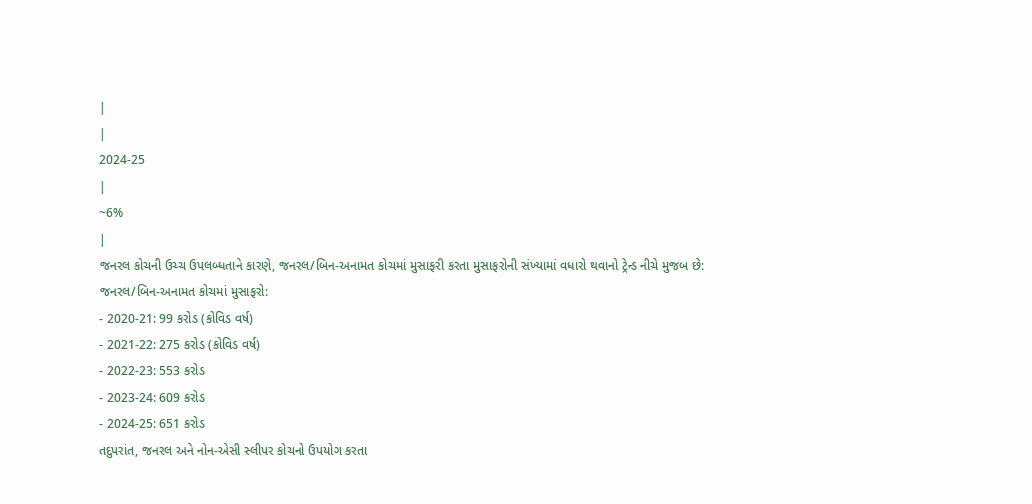|
|
2024-25
|
~6%
|
જનરલ કોચની ઉચ્ચ ઉપલબ્ધતાને કારણે, જનરલ/બિન-અનામત કોચમાં મુસાફરી કરતા મુસાફરોની સંખ્યામાં વધારો થવાનો ટ્રેન્ડ નીચે મુજબ છે:
જનરલ/બિન-અનામત કોચમાં મુસાફરો:
- 2020-21: 99 કરોડ (કોવિડ વર્ષ)
- 2021-22: 275 કરોડ (કોવિડ વર્ષ)
- 2022-23: 553 કરોડ
- 2023-24: 609 કરોડ
- 2024-25: 651 કરોડ
તદુપરાંત, જનરલ અને નોન-એસી સ્લીપર કોચનો ઉપયોગ કરતા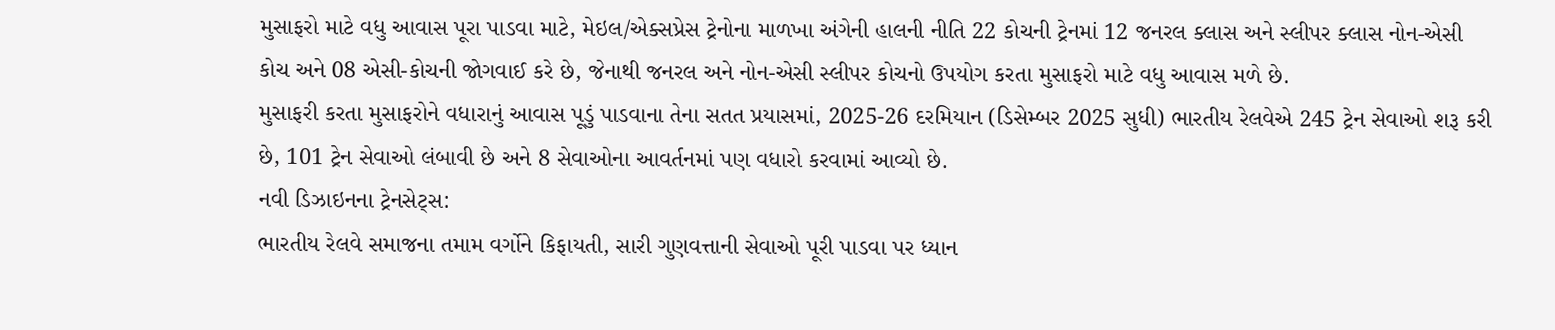મુસાફરો માટે વધુ આવાસ પૂરા પાડવા માટે, મેઇલ/એક્સપ્રેસ ટ્રેનોના માળખા અંગેની હાલની નીતિ 22 કોચની ટ્રેનમાં 12 જનરલ ક્લાસ અને સ્લીપર ક્લાસ નોન-એસી કોચ અને 08 એસી-કોચની જોગવાઈ કરે છે, જેનાથી જનરલ અને નોન-એસી સ્લીપર કોચનો ઉપયોગ કરતા મુસાફરો માટે વધુ આવાસ મળે છે.
મુસાફરી કરતા મુસાફરોને વધારાનું આવાસ પૂડું પાડવાના તેના સતત પ્રયાસમાં, 2025-26 દરમિયાન (ડિસેમ્બર 2025 સુધી) ભારતીય રેલવેએ 245 ટ્રેન સેવાઓ શરૂ કરી છે, 101 ટ્રેન સેવાઓ લંબાવી છે અને 8 સેવાઓના આવર્તનમાં પણ વધારો કરવામાં આવ્યો છે.
નવી ડિઝાઇનના ટ્રેનસેટ્સ:
ભારતીય રેલવે સમાજના તમામ વર્ગોને કિફાયતી, સારી ગુણવત્તાની સેવાઓ પૂરી પાડવા પર ધ્યાન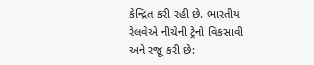કેન્દ્રિત કરી રહી છે. ભારતીય રેલવેએ નીચેની ટ્રેનો વિકસાવી અને રજૂ કરી છે: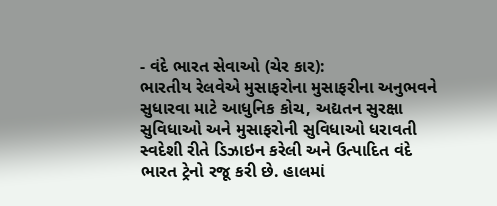- વંદે ભારત સેવાઓ (ચેર કાર):
ભારતીય રેલવેએ મુસાફરોના મુસાફરીના અનુભવને સુધારવા માટે આધુનિક કોચ, અદ્યતન સુરક્ષા સુવિધાઓ અને મુસાફરોની સુવિધાઓ ધરાવતી સ્વદેશી રીતે ડિઝાઇન કરેલી અને ઉત્પાદિત વંદે ભારત ટ્રેનો રજૂ કરી છે. હાલમાં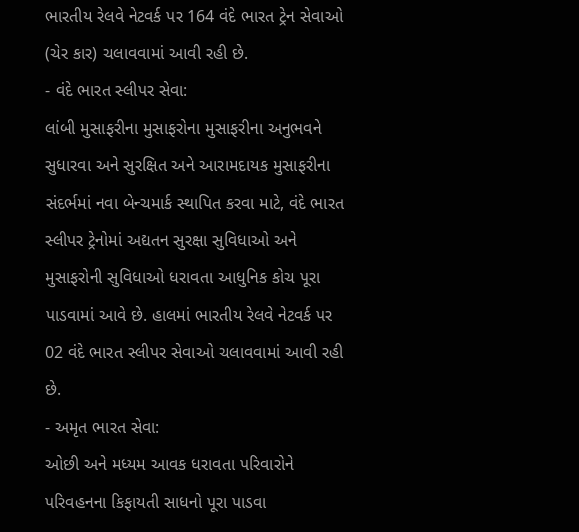ભારતીય રેલવે નેટવર્ક પર 164 વંદે ભારત ટ્રેન સેવાઓ (ચેર કાર) ચલાવવામાં આવી રહી છે.
- વંદે ભારત સ્લીપર સેવા:
લાંબી મુસાફરીના મુસાફરોના મુસાફરીના અનુભવને સુધારવા અને સુરક્ષિત અને આરામદાયક મુસાફરીના સંદર્ભમાં નવા બેન્ચમાર્ક સ્થાપિત કરવા માટે, વંદે ભારત સ્લીપર ટ્રેનોમાં અદ્યતન સુરક્ષા સુવિધાઓ અને મુસાફરોની સુવિધાઓ ધરાવતા આધુનિક કોચ પૂરા પાડવામાં આવે છે. હાલમાં ભારતીય રેલવે નેટવર્ક પર 02 વંદે ભારત સ્લીપર સેવાઓ ચલાવવામાં આવી રહી છે.
- અમૃત ભારત સેવા:
ઓછી અને મધ્યમ આવક ધરાવતા પરિવારોને પરિવહનના કિફાયતી સાધનો પૂરા પાડવા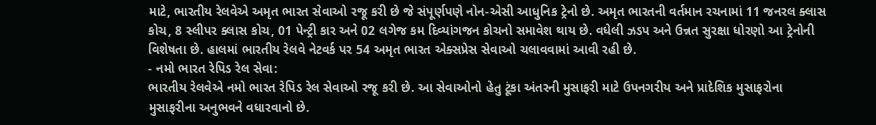માટે, ભારતીય રેલવેએ અમૃત ભારત સેવાઓ રજૂ કરી છે જે સંપૂર્ણપણે નોન-એસી આધુનિક ટ્રેનો છે. અમૃત ભારતની વર્તમાન રચનામાં 11 જનરલ ક્લાસ કોચ, 8 સ્લીપર ક્લાસ કોચ, 01 પેન્ટ્રી કાર અને 02 લગેજ કમ દિવ્યાંગજન કોચનો સમાવેશ થાય છે. વધેલી ઝડપ અને ઉન્નત સુરક્ષા ધોરણો આ ટ્રેનોની વિશેષતા છે. હાલમાં ભારતીય રેલવે નેટવર્ક પર 54 અમૃત ભારત એક્સપ્રેસ સેવાઓ ચલાવવામાં આવી રહી છે.
- નમો ભારત રેપિડ રેલ સેવા:
ભારતીય રેલવેએ નમો ભારત રેપિડ રેલ સેવાઓ રજૂ કરી છે. આ સેવાઓનો હેતુ ટૂંકા અંતરની મુસાફરી માટે ઉપનગરીય અને પ્રાદેશિક મુસાફરોના મુસાફરીના અનુભવને વધારવાનો છે.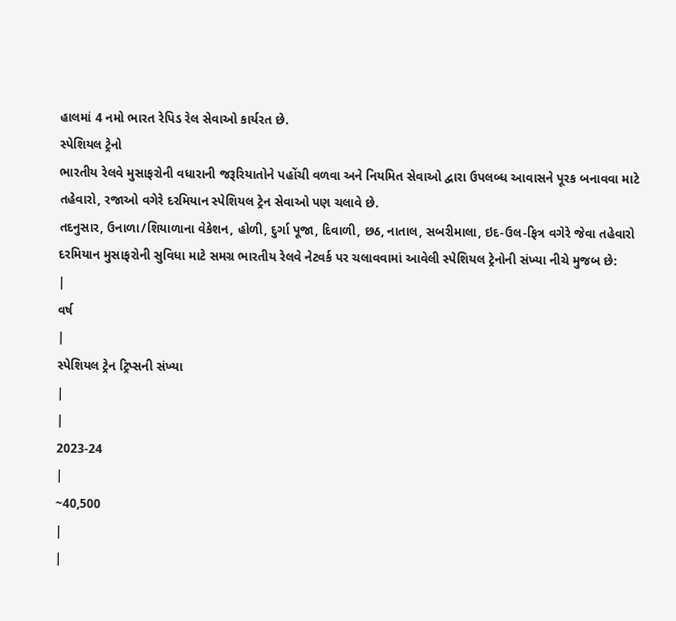હાલમાં 4 નમો ભારત રેપિડ રેલ સેવાઓ કાર્યરત છે.
સ્પેશિયલ ટ્રેનો
ભારતીય રેલવે મુસાફરોની વધારાની જરૂરિયાતોને પહોંચી વળવા અને નિયમિત સેવાઓ દ્વારા ઉપલબ્ધ આવાસને પૂરક બનાવવા માટે તહેવારો, રજાઓ વગેરે દરમિયાન સ્પેશિયલ ટ્રેન સેવાઓ પણ ચલાવે છે.
તદનુસાર, ઉનાળા/શિયાળાના વેકેશન, હોળી, દુર્ગા પૂજા, દિવાળી, છઠ, નાતાલ, સબરીમાલા, ઇદ-ઉલ-ફિત્ર વગેરે જેવા તહેવારો દરમિયાન મુસાફરોની સુવિધા માટે સમગ્ર ભારતીય રેલવે નેટવર્ક પર ચલાવવામાં આવેલી સ્પેશિયલ ટ્રેનોની સંખ્યા નીચે મુજબ છે:
|
વર્ષ
|
સ્પેશિયલ ટ્રેન ટ્રિપ્સની સંખ્યા
|
|
2023-24
|
~40,500
|
|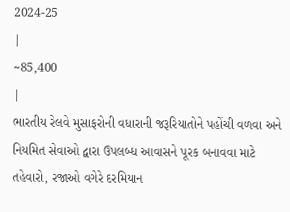2024-25
|
~85,400
|
ભારતીય રેલવે મુસાફરોની વધારાની જરૂરિયાતોને પહોંચી વળવા અને નિયમિત સેવાઓ દ્વારા ઉપલબ્ધ આવાસને પૂરક બનાવવા માટે તહેવારો, રજાઓ વગેરે દરમિયાન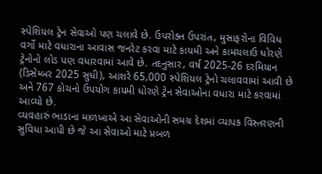સ્પેશિયલ ટ્રેન સેવાઓ પણ ચલાવે છે. ઉપરોક્ત ઉપરાંત, મુસાફરોના વિવિધ વર્ગો માટે વધારાના આવાસ જનરેટ કરવા માટે કાયમી અને કામચલાઉ ધોરણે ટ્રેનોનો લોડ પણ વધારવામાં આવે છે. તદનુસાર, વર્ષ 2025-26 દરમિયાન (ડિસેમ્બર 2025 સુધી), આશરે 65,000 સ્પેશિયલ ટ્રેનો ચલાવવામાં આવી છે અને 767 કોચનો ઉપયોગ કાયમી ધોરણે ટ્રેન સેવાઓના વધારા માટે કરવામાં આવ્યો છે.
વ્યવહારું ભાડાના માળખાએ આ સેવાઓની સમગ્ર દેશમાં વ્યાપક વિસ્તરણની સુવિધા આપી છે જે આ સેવાઓ માટે પ્રબળ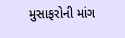મુસાફરોની માંગ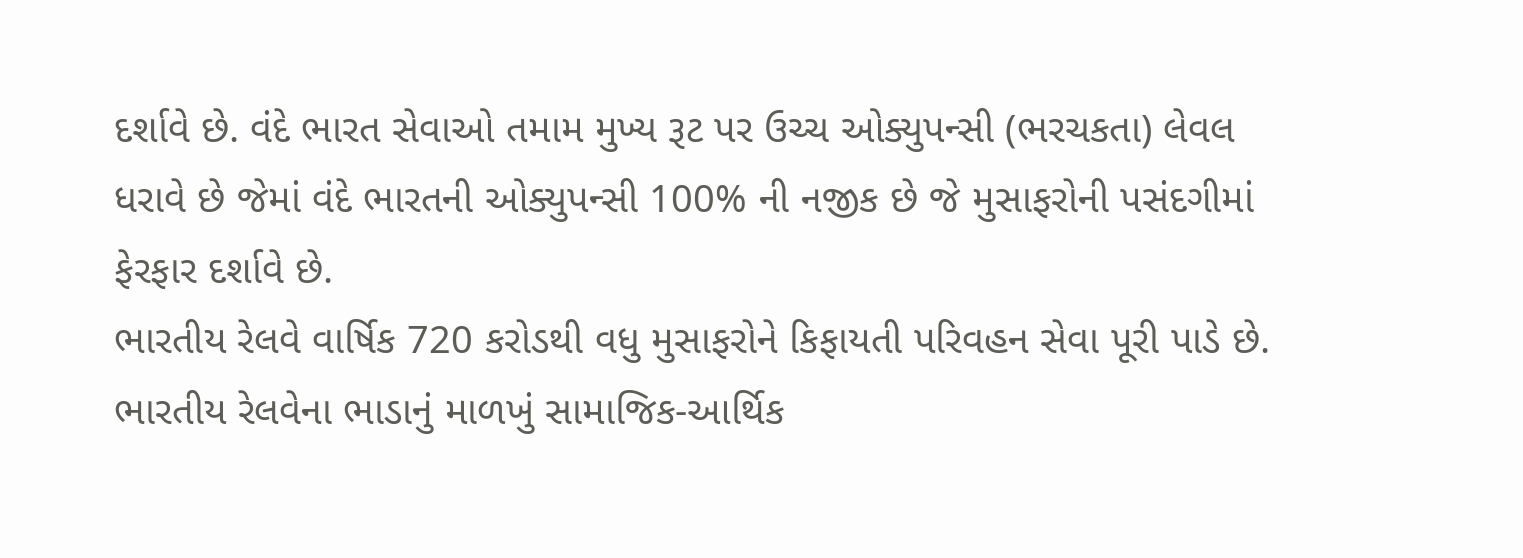દર્શાવે છે. વંદે ભારત સેવાઓ તમામ મુખ્ય રૂટ પર ઉચ્ચ ઓક્યુપન્સી (ભરચકતા) લેવલ ધરાવે છે જેમાં વંદે ભારતની ઓક્યુપન્સી 100% ની નજીક છે જે મુસાફરોની પસંદગીમાં ફેરફાર દર્શાવે છે.
ભારતીય રેલવે વાર્ષિક 720 કરોડથી વધુ મુસાફરોને કિફાયતી પરિવહન સેવા પૂરી પાડે છે. ભારતીય રેલવેના ભાડાનું માળખું સામાજિક-આર્થિક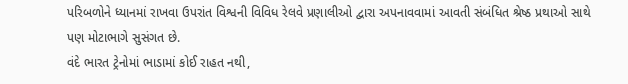પરિબળોને ધ્યાનમાં રાખવા ઉપરાંત વિશ્વની વિવિધ રેલવે પ્રણાલીઓ દ્વારા અપનાવવામાં આવતી સંબંધિત શ્રેષ્ઠ પ્રથાઓ સાથે પણ મોટાભાગે સુસંગત છે.
વંદે ભારત ટ્રેનોમાં ભાડામાં કોઈ રાહત નથી,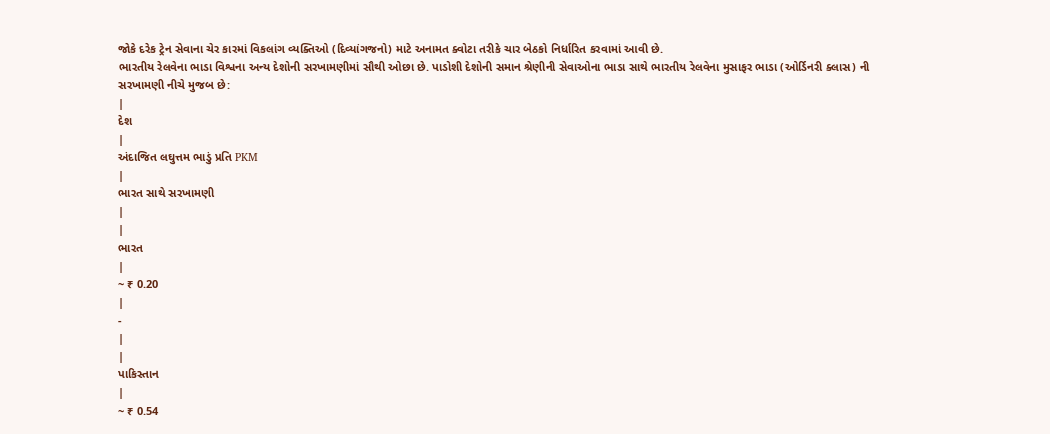જોકે દરેક ટ્રેન સેવાના ચેર કારમાં વિકલાંગ વ્યક્તિઓ (દિવ્યાંગજનો) માટે અનામત ક્વોટા તરીકે ચાર બેઠકો નિર્ધારિત કરવામાં આવી છે.
ભારતીય રેલવેના ભાડા વિશ્વના અન્ય દેશોની સરખામણીમાં સૌથી ઓછા છે. પાડોશી દેશોની સમાન શ્રેણીની સેવાઓના ભાડા સાથે ભારતીય રેલવેના મુસાફર ભાડા (ઓર્ડિનરી ક્લાસ) ની સરખામણી નીચે મુજબ છે:
|
દેશ
|
અંદાજિત લઘુત્તમ ભાડું પ્રતિ PKM
|
ભારત સાથે સરખામણી
|
|
ભારત
|
~ ₹ 0.20
|
-
|
|
પાકિસ્તાન
|
~ ₹ 0.54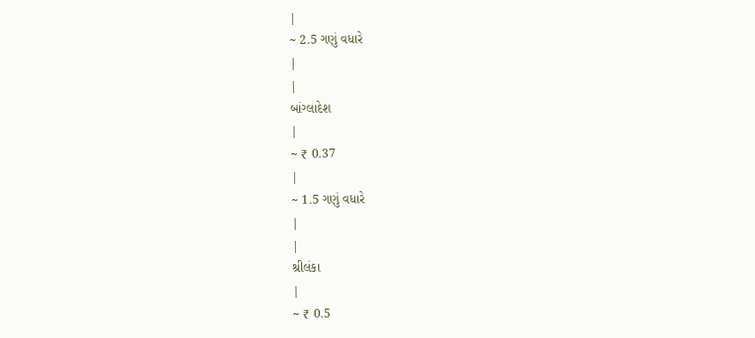|
~ 2.5 ગણું વધારે
|
|
બાંગ્લાદેશ
|
~ ₹ 0.37
|
~ 1.5 ગણું વધારે
|
|
શ્રીલંકા
|
~ ₹ 0.5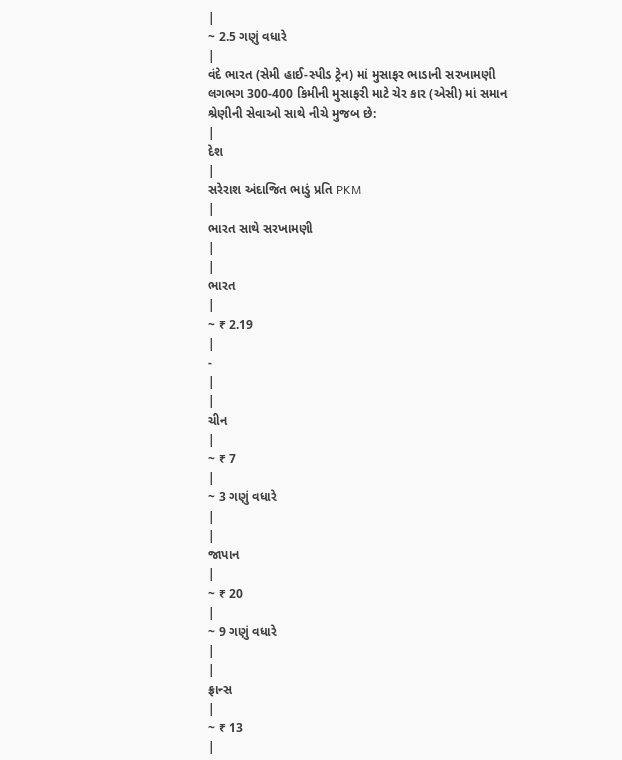|
~ 2.5 ગણું વધારે
|
વંદે ભારત (સેમી હાઈ-સ્પીડ ટ્રેન) માં મુસાફર ભાડાની સરખામણી લગભગ 300-400 કિમીની મુસાફરી માટે ચેર કાર (એસી) માં સમાન શ્રેણીની સેવાઓ સાથે નીચે મુજબ છે:
|
દેશ
|
સરેરાશ અંદાજિત ભાડું પ્રતિ PKM
|
ભારત સાથે સરખામણી
|
|
ભારત
|
~ ₹ 2.19
|
-
|
|
ચીન
|
~ ₹ 7
|
~ 3 ગણું વધારે
|
|
જાપાન
|
~ ₹ 20
|
~ 9 ગણું વધારે
|
|
ફ્રાન્સ
|
~ ₹ 13
|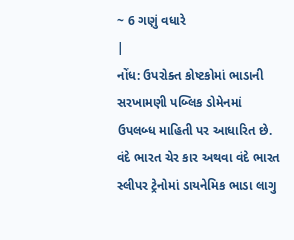~ 6 ગણું વધારે
|
નોંધ: ઉપરોક્ત કોષ્ટકોમાં ભાડાની સરખામણી પબ્લિક ડોમેનમાં ઉપલબ્ધ માહિતી પર આધારિત છે. વંદે ભારત ચેર કાર અથવા વંદે ભારત સ્લીપર ટ્રેનોમાં ડાયનેમિક ભાડા લાગુ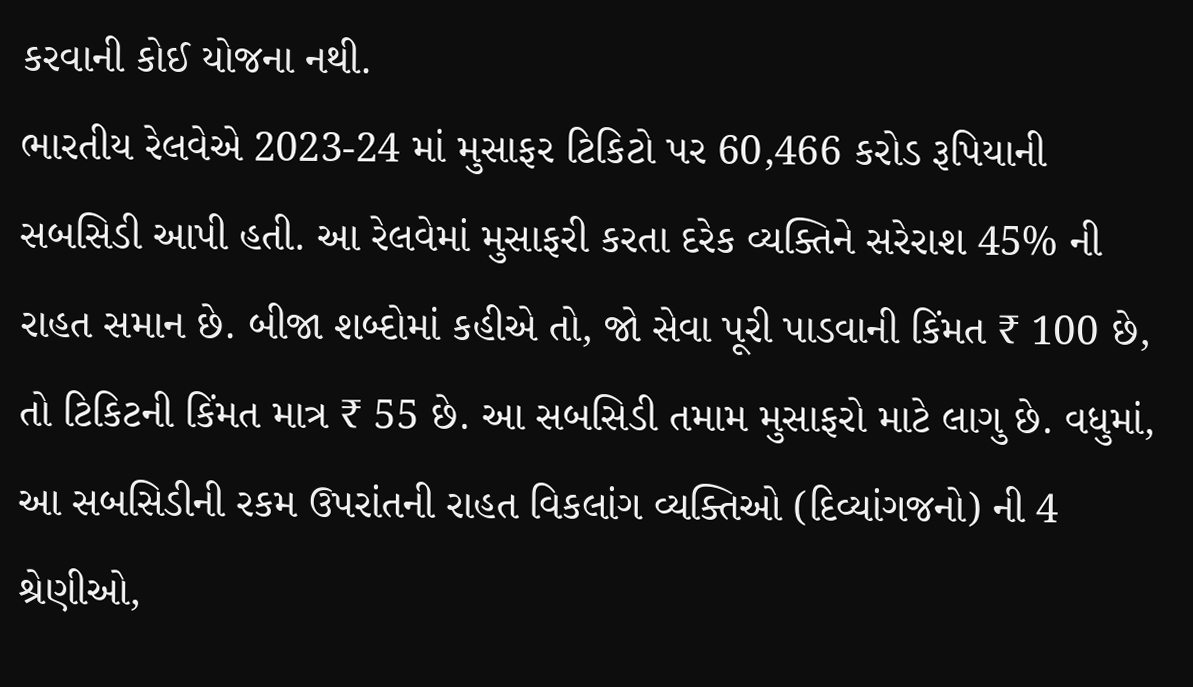કરવાની કોઈ યોજના નથી.
ભારતીય રેલવેએ 2023-24 માં મુસાફર ટિકિટો પર 60,466 કરોડ રૂપિયાની સબસિડી આપી હતી. આ રેલવેમાં મુસાફરી કરતા દરેક વ્યક્તિને સરેરાશ 45% ની રાહત સમાન છે. બીજા શબ્દોમાં કહીએ તો, જો સેવા પૂરી પાડવાની કિંમત ₹ 100 છે, તો ટિકિટની કિંમત માત્ર ₹ 55 છે. આ સબસિડી તમામ મુસાફરો માટે લાગુ છે. વધુમાં, આ સબસિડીની રકમ ઉપરાંતની રાહત વિકલાંગ વ્યક્તિઓ (દિવ્યાંગજનો) ની 4 શ્રેણીઓ,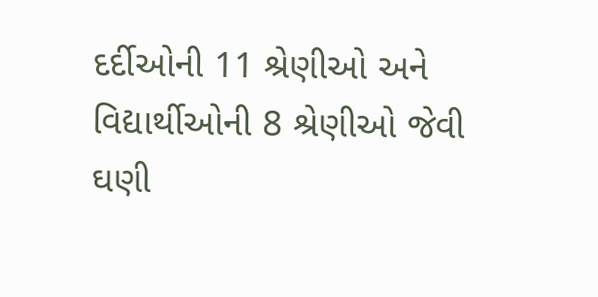દર્દીઓની 11 શ્રેણીઓ અને વિદ્યાર્થીઓની 8 શ્રેણીઓ જેવી ઘણી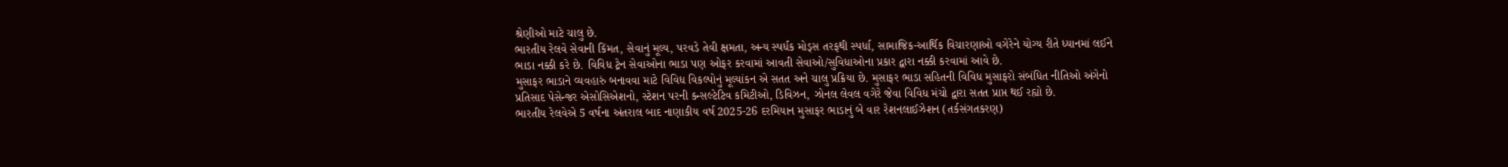શ્રેણીઓ માટે ચાલુ છે.
ભારતીય રેલવે સેવાની કિંમત, સેવાનું મૂલ્ય, પરવડે તેવી ક્ષમતા, અન્ય સ્પર્ધક મોડ્સ તરફથી સ્પર્ધા, સામાજિક-આર્થિક વિચારણાઓ વગેરેને યોગ્ય રીતે ધ્યાનમાં લઈને ભાડા નક્કી કરે છે. વિવિધ ટ્રેન સેવાઓના ભાડા પણ ઓફર કરવામાં આવતી સેવાઓ/સુવિધાઓના પ્રકાર દ્વારા નક્કી કરવામાં આવે છે.
મુસાફર ભાડાને વ્યવહારું બનાવવા માટે વિવિધ વિકલ્પોનું મૂલ્યાંકન એ સતત અને ચાલુ પ્રક્રિયા છે. મુસાફર ભાડા સહિતની વિવિધ મુસાફરો સંબંધિત નીતિઓ અંગેનો પ્રતિસાદ પેસેન્જર એસોસિએશનો, સ્ટેશન પરની કન્સલ્ટેટિવ કમિટીઓ, ડિવિઝન, ઝોનલ લેવલ વગેરે જેવા વિવિધ મંચો દ્વારા સતત પ્રાપ્ત થઈ રહ્યો છે.
ભારતીય રેલવેએ 5 વર્ષના અંતરાલ બાદ નાણાકીય વર્ષ 2025-26 દરમિયાન મુસાફર ભાડાનું બે વાર રેશનલાઈઝેશન (તર્કસંગતકરણ)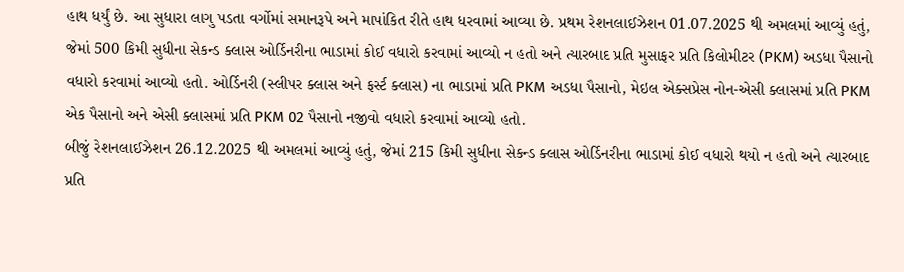હાથ ધર્યું છે. આ સુધારા લાગુ પડતા વર્ગોમાં સમાનરૂપે અને માપાંકિત રીતે હાથ ધરવામાં આવ્યા છે. પ્રથમ રેશનલાઈઝેશન 01.07.2025 થી અમલમાં આવ્યું હતું, જેમાં 500 કિમી સુધીના સેકન્ડ ક્લાસ ઓર્ડિનરીના ભાડામાં કોઈ વધારો કરવામાં આવ્યો ન હતો અને ત્યારબાદ પ્રતિ મુસાફર પ્રતિ કિલોમીટર (PKM) અડધા પૈસાનો વધારો કરવામાં આવ્યો હતો. ઓર્ડિનરી (સ્લીપર ક્લાસ અને ફર્સ્ટ ક્લાસ) ના ભાડામાં પ્રતિ PKM અડધા પૈસાનો, મેઇલ એક્સપ્રેસ નોન-એસી ક્લાસમાં પ્રતિ PKM એક પૈસાનો અને એસી ક્લાસમાં પ્રતિ PKM 02 પૈસાનો નજીવો વધારો કરવામાં આવ્યો હતો.
બીજું રેશનલાઈઝેશન 26.12.2025 થી અમલમાં આવ્યું હતું, જેમાં 215 કિમી સુધીના સેકન્ડ ક્લાસ ઓર્ડિનરીના ભાડામાં કોઈ વધારો થયો ન હતો અને ત્યારબાદ પ્રતિ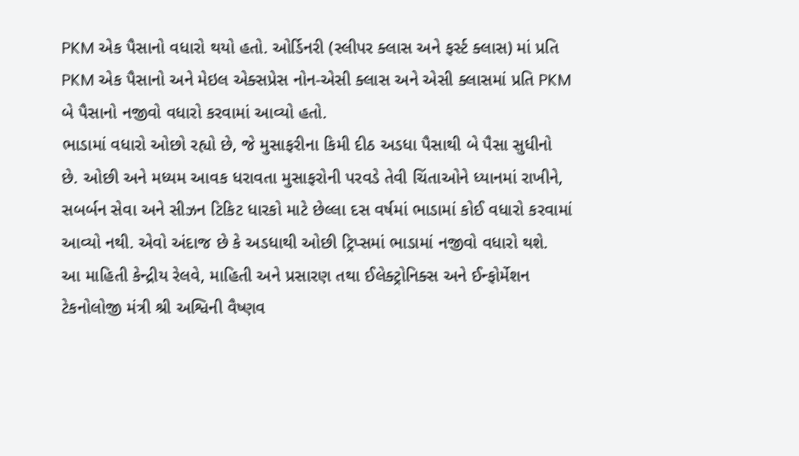PKM એક પૈસાનો વધારો થયો હતો. ઓર્ડિનરી (સ્લીપર ક્લાસ અને ફર્સ્ટ ક્લાસ) માં પ્રતિ PKM એક પૈસાનો અને મેઇલ એક્સપ્રેસ નોન-એસી ક્લાસ અને એસી ક્લાસમાં પ્રતિ PKM બે પૈસાનો નજીવો વધારો કરવામાં આવ્યો હતો.
ભાડામાં વધારો ઓછો રહ્યો છે, જે મુસાફરીના કિમી દીઠ અડધા પૈસાથી બે પૈસા સુધીનો છે. ઓછી અને મધ્યમ આવક ધરાવતા મુસાફરોની પરવડે તેવી ચિંતાઓને ધ્યાનમાં રાખીને, સબર્બન સેવા અને સીઝન ટિકિટ ધારકો માટે છેલ્લા દસ વર્ષમાં ભાડામાં કોઈ વધારો કરવામાં આવ્યો નથી. એવો અંદાજ છે કે અડધાથી ઓછી ટ્રિપ્સમાં ભાડામાં નજીવો વધારો થશે.
આ માહિતી કેન્દ્રીય રેલવે, માહિતી અને પ્રસારણ તથા ઈલેક્ટ્રોનિક્સ અને ઈન્ફોર્મેશન ટેકનોલોજી મંત્રી શ્રી અશ્વિની વૈષ્ણવ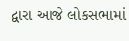દ્વારા આજે લોકસભામાં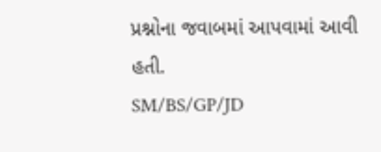પ્રશ્નોના જવાબમાં આપવામાં આવી હતી.
SM/BS/GP/JD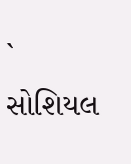`
સોશિયલ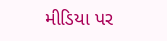મીડિયા પર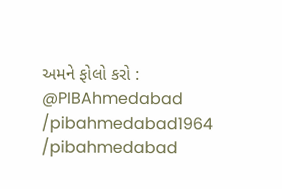અમને ફોલો કરો :
@PIBAhmedabad
/pibahmedabad1964
/pibahmedabad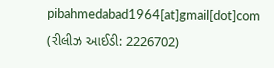pibahmedabad1964[at]gmail[dot]com
(રીલીઝ આઈડી: 2226702)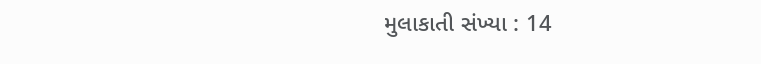મુલાકાતી સંખ્યા : 14